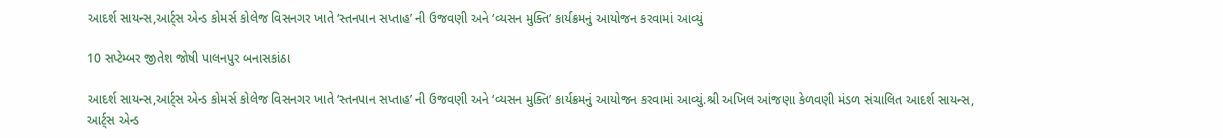આદર્શ સાયન્સ,આર્ટ્સ એન્ડ કોમર્સ કોલેજ વિસનગર ખાતે ‘સ્તનપાન સપ્તાહ’ ની ઉજવણી અને ‘વ્યસન મુક્તિ’ કાર્યક્રમનું આયોજન કરવામાં આવ્યું

10 સપ્ટેમ્બર જીતેશ જોષી પાલનપુર બનાસકાંઠા

આદર્શ સાયન્સ,આર્ટ્સ એન્ડ કોમર્સ કોલેજ વિસનગર ખાતે ‘સ્તનપાન સપ્તાહ’ ની ઉજવણી અને ‘વ્યસન મુક્તિ’ કાર્યક્રમનું આયોજન કરવામાં આવ્યું.શ્રી અખિલ આંજણા કેળવણી મંડળ સંચાલિત આદર્શ સાયન્સ, આર્ટ્સ એન્ડ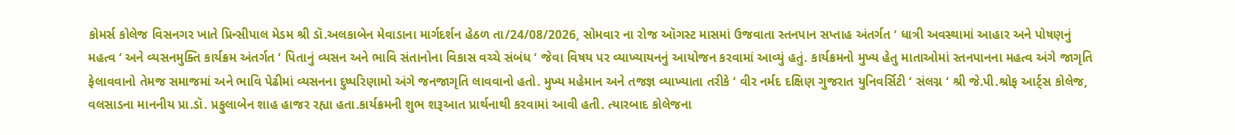કોમર્સ કોલેજ વિસનગર ખાતે પ્રિન્સીપાલ મેડમ શ્રી ડૉ.અલકાબેન મેવાડાના માર્ગદર્શન હેઠળ તા/24/08/2026, સોમવાર ના રોજ ઑગસ્ટ માસમાં ઉજવાતા સ્તનપાન સપ્તાહ અંતર્ગત ‘ ધાત્રી અવસ્થામાં આહાર અને પોષણનું મહત્વ ‘ અને વ્યસનમુક્તિ કાર્યક્રમ અંતર્ગત ‘ પિતાનું વ્યસન અને ભાવિ સંતાનોના વિકાસ વચ્ચે સંબંધ ‘ જેવા વિષય પર વ્યાખ્યાયનનું આયોજન કરવામાં આવ્યું હતું. કાર્યક્રમનો મુખ્ય હેતુ માતાઓમાં સ્તનપાનના મહત્વ અંગે જાગૃતિ ફેલાવવાનો તેમજ સમાજમાં અને ભાવિ પેઢીમાં વ્યસનના દુષ્પરિણામો અંગે જનજાગૃતિ લાવવાનો હતો. મુખ્ય મહેમાન અને તજજ્ઞ વ્યાખ્યાતા તરીકે ‘ વીર નર્મદ દક્ષિણ ગુજરાત યુનિવર્સિટી ‘ સંલગ્ન ‘ શ્રી જે.પી.શ્રોફ આર્ટ્સ કોલેજ, વલસાડના માનનીય પ્રા.ડૉ. પ્રફુલાબેન શાહ હાજર રહ્યા હતા.કાર્યક્રમની શુભ શરૂઆત પ્રાર્થનાથી કરવામાં આવી હતી. ત્યારબાદ કોલેજના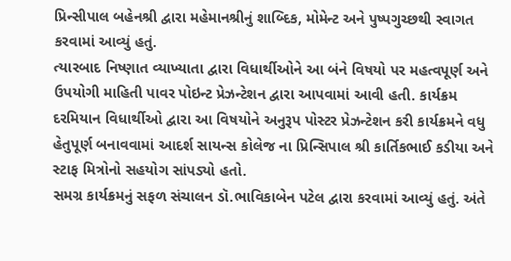પ્રિન્સીપાલ બહેનશ્રી દ્વારા મહેમાનશ્રીનું શાબ્દિક, મોમેન્ટ અને પુષ્પગુચ્છથી સ્વાગત કરવામાં આવ્યું હતું.
ત્યારબાદ નિષ્ણાત વ્યાખ્યાતા દ્વારા વિધાર્થીઓને આ બંને વિષયો પર મહત્વપૂર્ણ અને ઉપયોગી માહિતી પાવર પોઇન્ટ પ્રેઝન્ટેશન દ્વારા આપવામાં આવી હતી. કાર્યક્રમ દરમિયાન વિધાર્થીઓ દ્વારા આ વિષયોને અનુરૂપ પોસ્ટર પ્રેઝન્ટેશન કરી કાર્યક્રમને વધુ હેતુપૂર્ણ બનાવવામાં આદર્શ સાયન્સ કોલેજ ના પ્રિન્સિપાલ શ્રી કાર્તિકભાઈ કડીયા અને સ્ટાફ મિત્રોનો સહયોગ સાંપડ્યો હતો.
સમગ્ર કાર્યક્રમનું સફળ સંચાલન ડૉ.ભાવિકાબેન પટેલ દ્વારા કરવામાં આવ્યું હતું. અંતે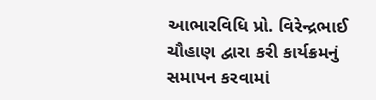આભારવિધિ પ્રો. વિરેન્દ્રભાઈ ચૌહાણ દ્વારા કરી કાર્યક્રમનું સમાપન કરવામાં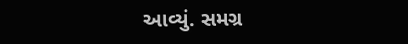આવ્યું. સમગ્ર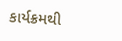કાર્યક્રમથી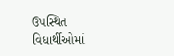ઉપસ્થિત વિધાર્થીઓમાં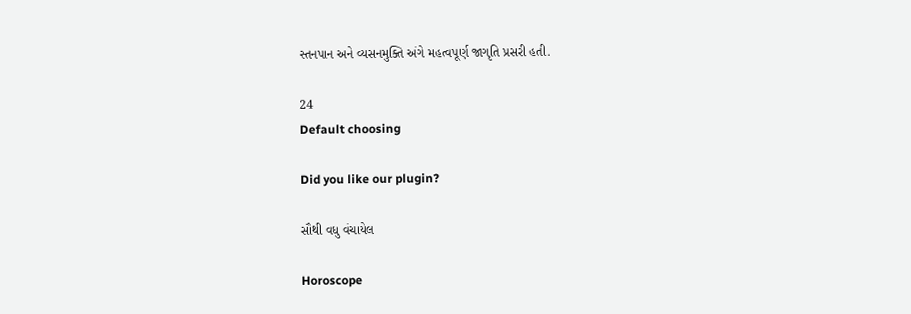સ્તનપાન અને વ્યસનમુક્તિ અંગે મહત્વપૂર્ણ જાગૃતિ પ્રસરી હતી.

24
Default choosing

Did you like our plugin?

સૌથી વધુ વંચાયેલ

Horoscope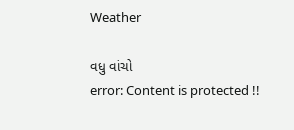Weather

વધુ વાંચો
error: Content is protected !!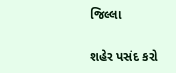જિલ્લા

શહેર પસંદ કરો